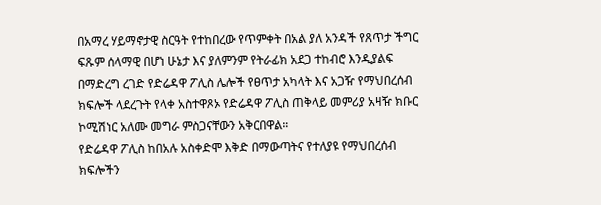በአማረ ሃይማኖታዊ ስርዓት የተከበረው የጥምቀት በአል ያለ አንዳች የጸጥታ ችግር ፍጹም ሰላማዊ በሆነ ሁኔታ እና ያለምንም የትራፊክ አደጋ ተከብሮ እንዲያልፍ በማድረግ ረገድ የድሬዳዋ ፖሊስ ሌሎች የፀጥታ አካላት እና አጋዥ የማህበረሰብ ክፍሎች ላደረጉት የላቀ አስተዋጾኦ የድሬዳዋ ፖሊስ ጠቅላይ መምሪያ አዛዥ ክቡር ኮሚሽነር አለሙ መግራ ምስጋናቸውን አቅርበዋል።
የድሬዳዋ ፖሊስ ከበአሉ አስቀድሞ እቅድ በማውጣትና የተለያዩ የማህበረሰብ ክፍሎችን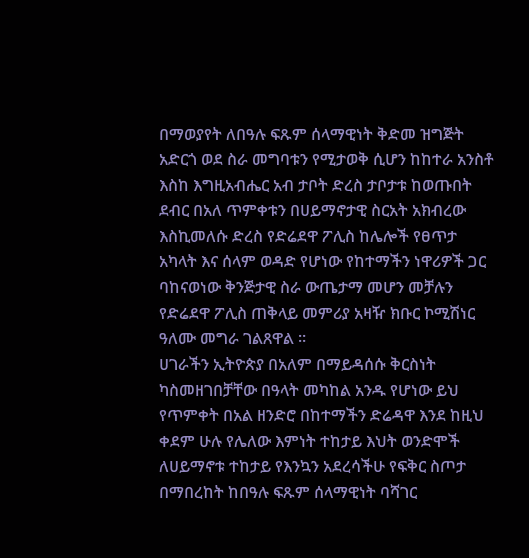በማወያየት ለበዓሉ ፍጹም ሰላማዊነት ቅድመ ዝግጅት አድርጎ ወደ ስራ መግባቱን የሚታወቅ ሲሆን ከከተራ አንስቶ እስከ እግዚአብሔር አብ ታቦት ድረስ ታቦታቱ ከወጡበት ደብር በአለ ጥምቀቱን በሀይማኖታዊ ስርአት አክብረው እስኪመለሱ ድረስ የድሬደዋ ፖሊስ ከሌሎች የፀጥታ አካላት እና ሰላም ወዳድ የሆነው የከተማችን ነዋሪዎች ጋር ባከናወነው ቅንጅታዊ ስራ ውጤታማ መሆን መቻሉን የድሬደዋ ፖሊስ ጠቅላይ መምሪያ አዛዥ ክቡር ኮሚሽነር ዓለሙ መግራ ገልጸዋል ።
ሀገራችን ኢትዮጵያ በአለም በማይዳሰሱ ቅርስነት ካስመዘገበቻቸው በዓላት መካከል አንዱ የሆነው ይህ የጥምቀት በአል ዘንድሮ በከተማችን ድሬዳዋ እንደ ከዚህ ቀደም ሁሉ የሌለው እምነት ተከታይ እህት ወንድሞች ለሀይማኖቱ ተከታይ የእንኳን አደረሳችሁ የፍቅር ስጦታ በማበረከት ከበዓሉ ፍጹም ሰላማዊነት ባሻገር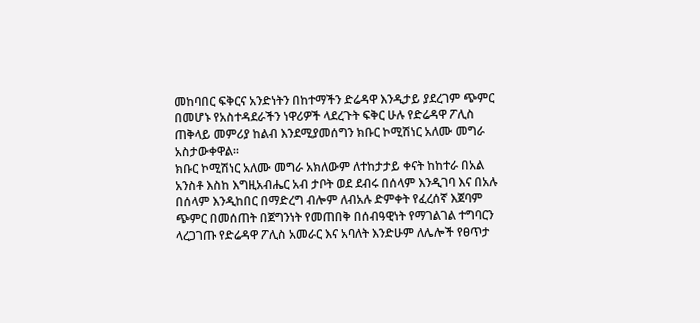መከባበር ፍቅርና አንድነትን በከተማችን ድሬዳዋ እንዲታይ ያደረገም ጭምር በመሆኑ የአስተዳደራችን ነዋሪዎች ላደረጉት ፍቅር ሁሉ የድሬዳዋ ፖሊስ ጠቅላይ መምሪያ ከልብ እንደሚያመሰግን ክቡር ኮሚሽነር አለሙ መግራ አስታውቀዋል።
ክቡር ኮሚሽነር አለሙ መግራ አክለውም ለተከታታይ ቀናት ከከተራ በአል አንስቶ እስከ እግዚአብሔር አብ ታቦት ወደ ደብሩ በሰላም እንዲገባ እና በአሉ በሰላም እንዲከበር በማድረግ ብሎም ለብአሉ ድምቀት የፈረሰኛ እጀባም ጭምር በመሰጠት በጀግንነት የመጠበቅ በሰብዓዊነት የማገልገል ተግባርን ላረጋገጡ የድሬዳዋ ፖሊስ አመራር እና አባለት እንድሁም ለሌሎች የፀጥታ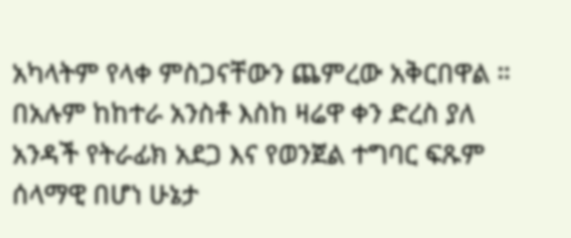አካላትም የላቀ ምስጋናቸውን ጨምረው አቅርበዋል ።
በአሉም ከከተራ አንስቶ እስከ ዛሬዋ ቀን ድረስ ያለ አንዳች የትራፊክ አደጋ እና የወንጀል ተግባር ፍጹም ሰላማዊ በሆነ ሁኔታ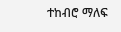ተከብሮ ማለፍ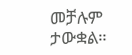መቻሉም ታውቋል።